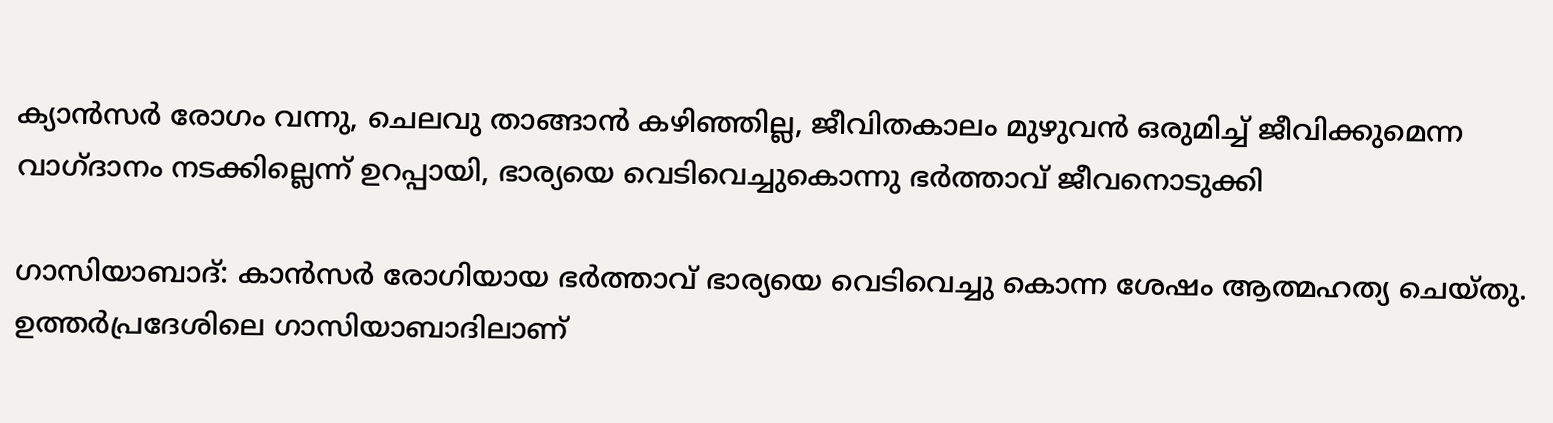ക്യാൻസർ രോഗം വന്നു, ചെലവു താങ്ങാൻ കഴിഞ്ഞില്ല, ജീവിതകാലം മുഴുവൻ ഒരുമിച്ച് ജീവിക്കുമെന്ന വാഗ്ദാനം നടക്കില്ലെന്ന് ഉറപ്പായി, ഭാര്യയെ വെടിവെച്ചുകൊന്നു ഭർത്താവ് ജീവനൊടുക്കി

ഗാസിയാബാദ്: കാന്‍സര്‍ രോഗിയായ ഭര്‍ത്താവ് ഭാര്യയെ വെടിവെച്ചു കൊന്ന ശേഷം ആത്മഹത്യ ചെയ്തു. ഉത്തര്‍പ്രദേശിലെ ഗാസിയാബാദിലാണ്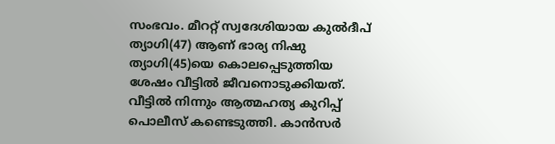സംഭവം. മീററ്റ് സ്വദേശിയായ കുല്‍ദീപ് ത്യാഗി(47) ആണ് ഭാര്യ നിഷു ത്യാഗി(45)യെ കൊലപ്പെടുത്തിയ ശേഷം വീട്ടില്‍ ജീവനൊടുക്കിയത്. വീട്ടില്‍ നിന്നും ആത്മഹത്യ കുറിപ്പ് പൊലീസ് കണ്ടെടുത്തി. കാന്‍സര്‍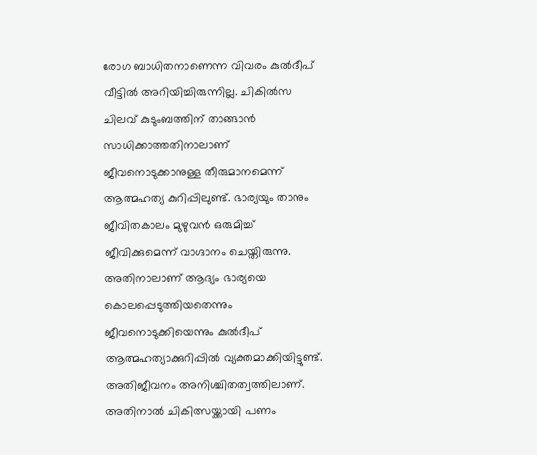രോഗ ബാധിതനാണെന്ന വിവരം കുല്‍ദീപ് വീട്ടില്‍ അറിയിച്ചിരുന്നില്ല. ചികില്‍സ ചിലവ് കുടുംബത്തിന് താങ്ങാന്‍ സാധിക്കാത്തതിനാലാണ് ജീവനൊടുക്കാനുള്ള തീരുമാനമെന്ന് ആത്മഹത്യ കുറിപ്പിലുണ്ട്. ഭാര്യയും താനും ജീവിതകാലം മുഴുവൻ ഒരുമിച്ച് ജീവിക്കുമെന്ന് വാഗ്ദാനം ചെയ്തിരുന്നു. അതിനാലാണ് ആദ്യം ഭാര്യയെ കൊലപ്പെടുത്തിയതെന്നും ജീവനൊടുക്കിയെന്നും കുൽദീപ് ആത്മഹത്യാക്കുറിപ്പിൽ വ്യക്തമാക്കിയിട്ടുണ്ട്. അതിജീവനം അനിശ്ചിതത്വത്തിലാണ്. അതിനാല്‍ ചികിത്സയ്ക്കായി പണം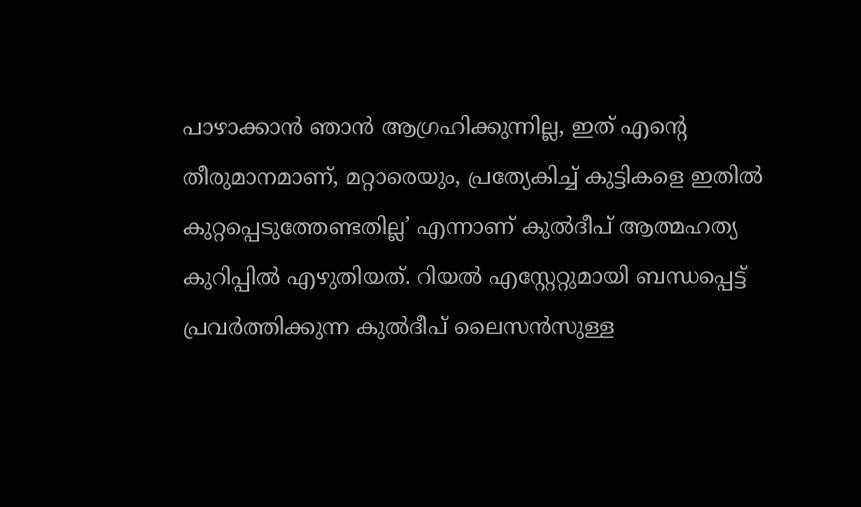പാഴാക്കാൻ ഞാൻ ആഗ്രഹിക്കുന്നില്ല, ഇത് എന്‍റെ തീരുമാനമാണ്, മറ്റാരെയും, പ്രത്യേകിച്ച് കുട്ടികളെ ഇതില്‍ കുറ്റപ്പെടുത്തേണ്ടതില്ല’ എന്നാണ് കുല്‍ദീപ് ആത്മഹത്യ കുറിപ്പില്‍ എഴുതിയത്. റിയല്‍ എസ്റ്റേറ്റുമായി ബന്ധപ്പെട്ട് പ്രവര്‍ത്തിക്കുന്ന കുല്‍ദീപ് ലൈസന്‍സുള്ള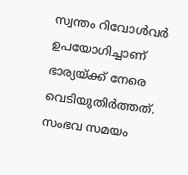സ്വന്തം റിവോള്‍വര്‍ ഉപയോഗിച്ചാണ് ഭാര്യയ്ക്ക് നേരെ വെടിയുതിര്‍ത്തത്. സംഭവ സമയം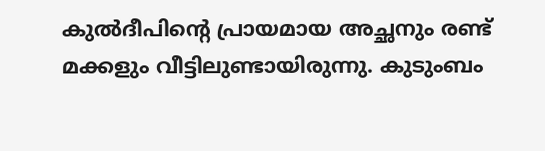കുല്‍ദീപിന്‍റെ പ്രായമായ അച്ഛനും രണ്ട് മക്കളും വീട്ടിലുണ്ടായിരുന്നു. കുടുംബം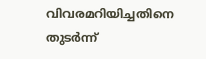വിവരമറിയിച്ചതിനെ തുടര്‍ന്ന്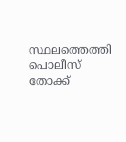സ്ഥലത്തെത്തി പൊലീസ് തോക്ക്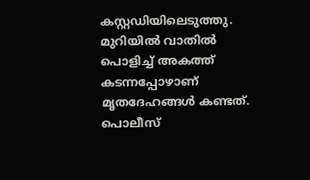കസ്റ്റഡിയിലെടുത്തു. മുറിയില്‍ വാതില്‍ പൊളിച്ച് അകത്ത് കടന്നപ്പോഴാണ് മൃതദേഹങ്ങൾ കണ്ടത്. പൊലീസ്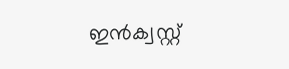ഇന്‍ക്വസ്റ്റ്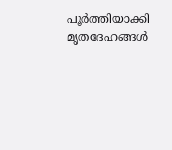പൂര്‍ത്തിയാക്കി മൃതദേഹങ്ങള്‍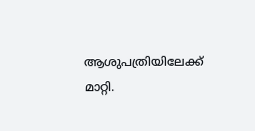ആശുപത്രിയിലേക്ക് മാറ്റി.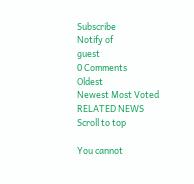Subscribe
Notify of
guest
0 Comments
Oldest
Newest Most Voted
RELATED NEWS
Scroll to top

You cannot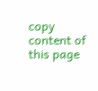copy content of this page